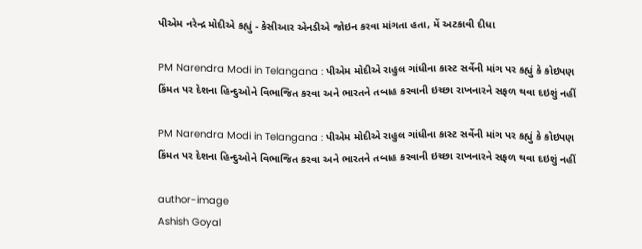પીએમ નરેન્દ્ર મોદીએ કહ્યું - કેસીઆર એનડીએ જોઇન કરવા માંગતા હતા, મેં અટકાવી દીધા

PM Narendra Modi in Telangana : પીએમ મોદીએ રાહુલ ગાંધીના કાસ્ટ સર્વેની માંગ પર કહ્યું કે કોઇપણ કિંમત પર દેશના હિન્દુઓને વિભાજિત કરવા અને ભારતને તબાહ કરવાની ઇચ્છા રાખનારને સફળ થવા દઇશું નહીં

PM Narendra Modi in Telangana : પીએમ મોદીએ રાહુલ ગાંધીના કાસ્ટ સર્વેની માંગ પર કહ્યું કે કોઇપણ કિંમત પર દેશના હિન્દુઓને વિભાજિત કરવા અને ભારતને તબાહ કરવાની ઇચ્છા રાખનારને સફળ થવા દઇશું નહીં

author-image
Ashish Goyal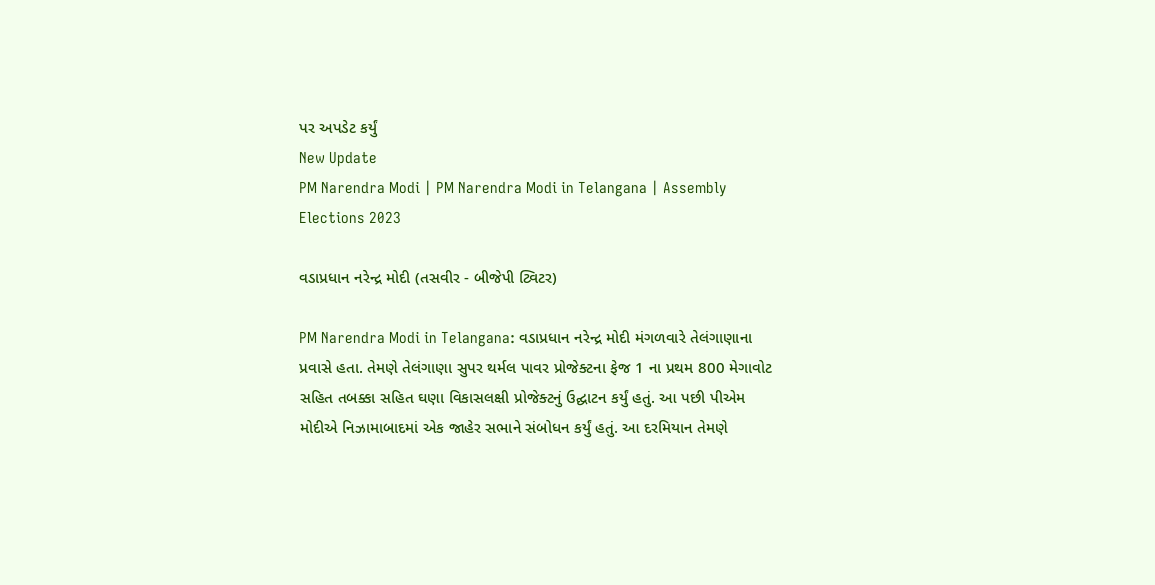પર અપડેટ કર્યું
New Update
PM Narendra Modi | PM Narendra Modi in Telangana | Assembly Elections 2023

વડાપ્રધાન નરેન્દ્ર મોદી (તસવીર - બીજેપી ટ્વિટર)

PM Narendra Modi in Telangana: વડાપ્રધાન નરેન્દ્ર મોદી મંગળવારે તેલંગાણાના પ્રવાસે હતા. તેમણે તેલંગાણા સુપર થર્મલ પાવર પ્રોજેક્ટના ફેજ 1 ના પ્રથમ 800 મેગાવોટ સહિત તબક્કા સહિત ઘણા વિકાસલક્ષી પ્રોજેક્ટનું ઉદ્ઘાટન કર્યું હતું. આ પછી પીએમ મોદીએ નિઝામાબાદમાં એક જાહેર સભાને સંબોધન કર્યું હતું. આ દરમિયાન તેમણે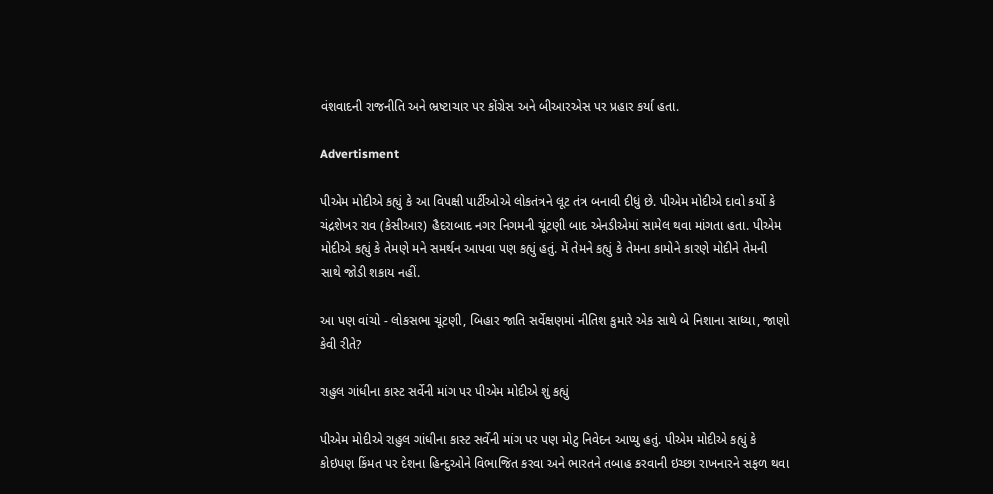વંશવાદની રાજનીતિ અને ભ્રષ્ટાચાર પર કોંગ્રેસ અને બીઆરએસ પર પ્રહાર કર્યા હતા.

Advertisment

પીએમ મોદીએ કહ્યું કે આ વિપક્ષી પાર્ટીઓએ લોકતંત્રને લૂટ તંત્ર બનાવી દીધું છે. પીએમ મોદીએ દાવો કર્યો કે ચંદ્રશેખર રાવ (કેસીઆર) હૈદરાબાદ નગર નિગમની ચૂંટણી બાદ એનડીએમાં સામેલ થવા માંગતા હતા. પીએમ મોદીએ કહ્યું કે તેમણે મને સમર્થન આપવા પણ કહ્યું હતું. મેં તેમને કહ્યું કે તેમના કામોને કારણે મોદીને તેમની સાથે જોડી શકાય નહીં.

આ પણ વાંચો - લોકસભા ચૂંટણી, બિહાર જાતિ સર્વેક્ષણમાં નીતિશ કુમારે એક સાથે બે નિશાના સાધ્યા, જાણો કેવી રીતે?

રાહુલ ગાંધીના કાસ્ટ સર્વેની માંગ પર પીએમ મોદીએ શું કહ્યું

પીએમ મોદીએ રાહુલ ગાંધીના કાસ્ટ સર્વેની માંગ પર પણ મોટુ નિવેદન આપ્યુ હતું. પીએમ મોદીએ કહ્યું કે કોઇપણ કિંમત પર દેશના હિન્દુઓને વિભાજિત કરવા અને ભારતને તબાહ કરવાની ઇચ્છા રાખનારને સફળ થવા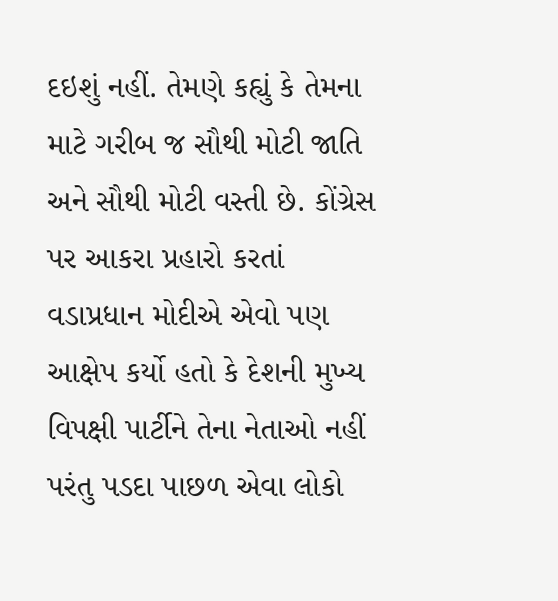દઇશું નહીં. તેમણે કહ્યું કે તેમના માટે ગરીબ જ સૌથી મોટી જાતિ અને સૌથી મોટી વસ્તી છે. કોંગ્રેસ પર આકરા પ્રહારો કરતાં વડાપ્રધાન મોદીએ એવો પણ આક્ષેપ કર્યો હતો કે દેશની મુખ્ય વિપક્ષી પાર્ટીને તેના નેતાઓ નહીં પરંતુ પડદા પાછળ એવા લોકો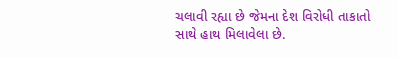ચલાવી રહ્યા છે જેમના દેશ વિરોધી તાકાતો સાથે હાથ મિલાવેલા છે.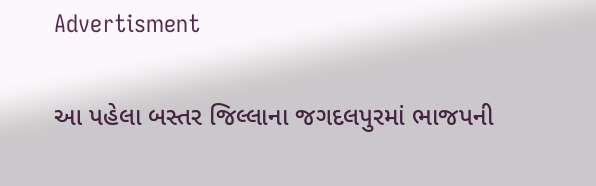Advertisment

આ પહેલા બસ્તર જિલ્લાના જગદલપુરમાં ભાજપની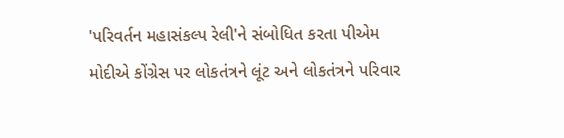'પરિવર્તન મહાસંકલ્પ રેલી'ને સંબોધિત કરતા પીએમ મોદીએ કોંગ્રેસ પર લોકતંત્રને લૂંટ અને લોકતંત્રને પરિવાર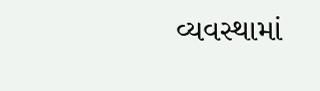વ્યવસ્થામાં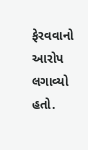ફેરવવાનો આરોપ લગાવ્યો હતો.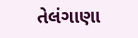તેલંગાણા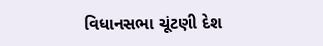વિધાનસભા ચૂંટણી દેશ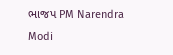ભાજપ PM Narendra Modi